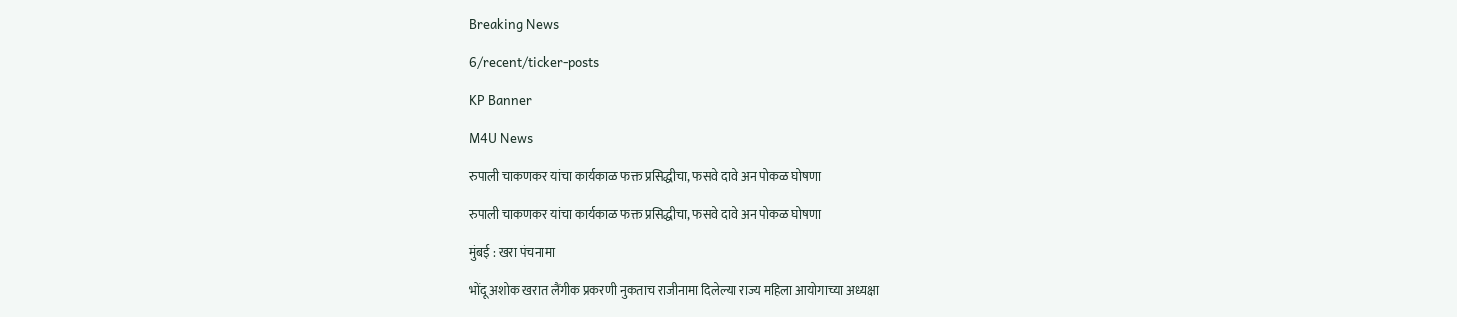Breaking News

6/recent/ticker-posts

KP Banner

M4U News

रुपाली चाकणकर यांचा कार्यकाळ फक्त प्रसिद्धीचा, फसवे दावे अन पोकळ घोषणा

रुपाली चाकणकर यांचा कार्यकाळ फक्त प्रसिद्धीचा, फसवे दावे अन पोकळ घोषणा

मुंबई : खरा पंचनामा

भोंदू अशोक खरात लैंगीक प्रकरणी नुकताच राजीनामा दिलेल्या राज्य महिला आयोगाच्या अध्यक्षा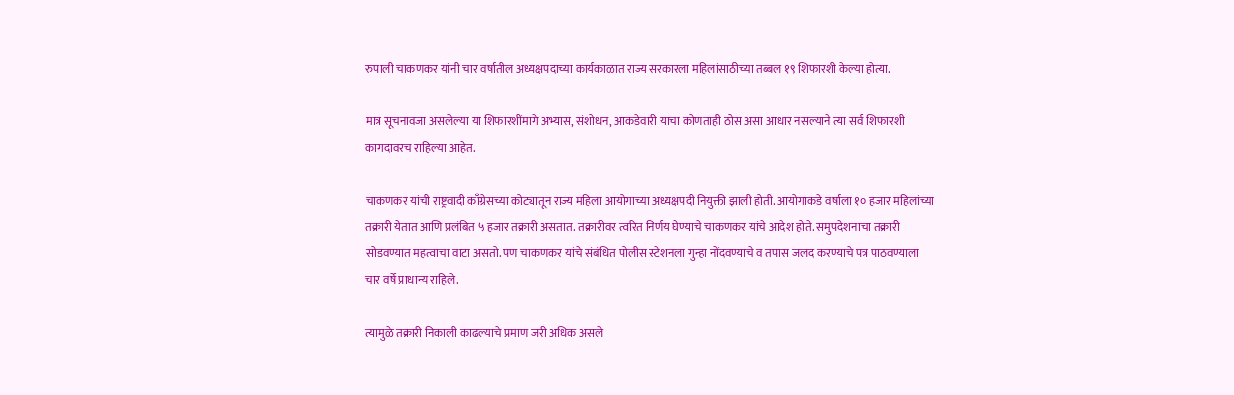रुपाली चाकणकर यांनी चार वर्षातील अध्यक्षपदाच्या कार्यकाळात राज्य सरकारला महिलांसाठीच्या तब्बल १९ शिफारशी केल्या होत्या.

मात्र सूचनावजा असलेल्या या शिफारशींमागे अभ्यास, संशोधन, आकडेवारी याचा कोणताही ठोस असा आधार नसल्याने त्या सर्व शिफारशी कागदावरच राहिल्या आहेत.

चाकणकर यांची राष्ट्रवादी काँग्रेसच्या कोट्यातून राज्य महिला आयोगाच्या अध्यक्षपदी नियुक्ती झाली होती. आयोगाकडे वर्षाला १० हजार महिलांच्या तक्रारी येतात आणि प्रलंबित ५ हजार तक्रारी असतात. तक्रारीवर त्वरित निर्णय घेण्याचे चाकणकर यांचे आदेश होते. समुपदेशनाचा तक्रारी सोडवण्यात महत्वाचा वाटा असतो. पण चाकणकर यांचे संबंधित पोलीस स्टेशनला गुन्हा नोंदवण्याचे व तपास जलद करण्याचे पत्र पाठवण्याला चार वर्षे प्राधान्य राहिले.

त्यामुळे तक्रारी निकाली काढल्याचे प्रमाण जरी अधिक असले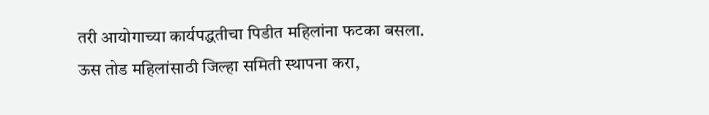तरी आयोगाच्या कार्यपद्धतीचा पिडीत महिलांना फटका बसला. ऊस तोड महिलांसाठी जिल्हा समिती स्थापना करा,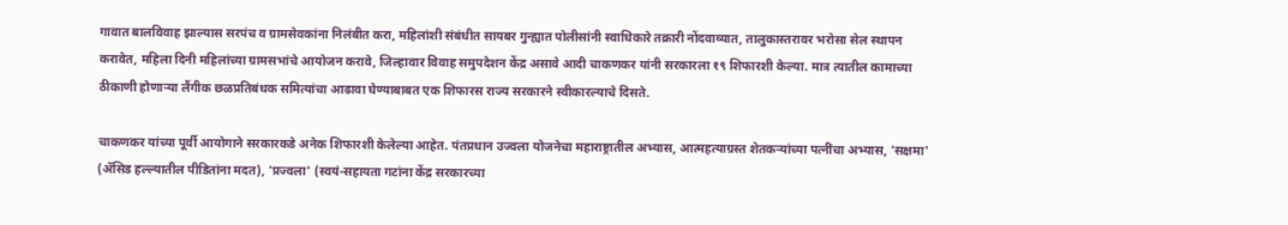गावात बालविवाह झाल्यास सरपंच व ग्रामसेवकांना निलंबीत करा, महिलांशी संबंधीत सायबर गुन्ह्यात पोलीसांनी स्वाधिकारे तक्रारी नोंदवाव्यात, तालुकास्तरावर भरोसा सेल स्थापन करावेत, महिला दिनी महिलांच्या ग्रामसभांचे आयोजन करावे, जिल्हावार विवाह समुपदेशन केंद्र असावे आदी चाकणकर यांनी सरकारला १९ शिफारशी केल्या. मात्र त्यातील कामाच्या ठीकाणी होणाऱ्या लैंगीक छळप्रतिबंधक समित्यांचा आढावा घेण्याबाबत एक शिफारस राज्य सरकारने स्वीकारल्याचे दिसते.

चाकणकर यांच्या पूर्वी आयोगाने सरकारकडे अनेक शिफारशी केलेल्या आहेत. पंतप्रधान उज्वला योजनेचा महाराष्ट्रातील अभ्यास, आत्महत्याग्रस्त शेतकऱ्यांच्या पत्नींचा अभ्यास, 'सक्षमा' (ॲसिड हल्ल्यातील पीडितांना मदत), 'प्रज्वला' (स्वयं-सहायता गटांना केंद्र सरकारच्या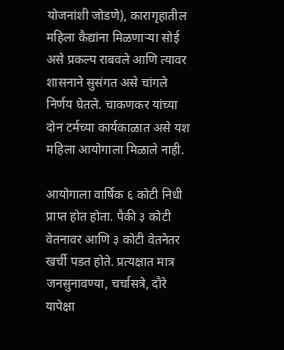योजनांशी जोडणे), कारागृहातील महिला कैद्यांना मिळणाऱ्या सोई असे प्रकल्प राबवले आणि त्यावर शासनाने सुसंगत असे चांगले निर्णय घेतले. चाकणकर यांच्या दोन टर्मच्या कार्यकाळात असे यश महिला आयोगाला मिळाले नाही.

आयोगाला वार्षिक ६ कोटी निधी प्राप्त होत होता. पैकी ३ कोटी वेतनावर आणि ३ कोटी वेतनेतर खर्ची पडत होते. प्रत्यक्षात मात्र जनसुनावण्या, चर्चासत्रे, दौरे यापेक्षा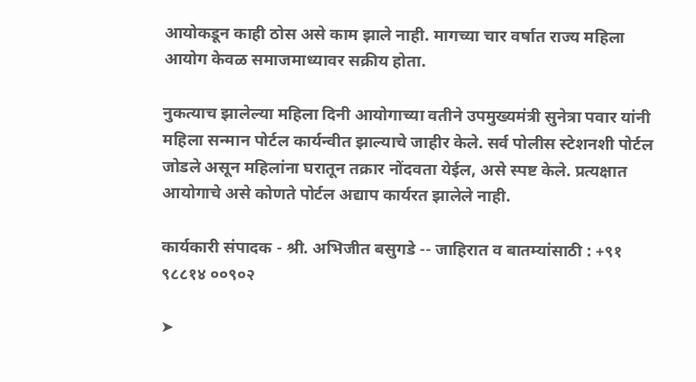आयोकडून काही ठोस असे काम झाले नाही. मागच्या चार वर्षात राज्य महिला आयोग केवळ समाजमाध्यावर सक्रीय होता.

नुकत्याच झालेल्या महिला दिनी आयोगाच्या वतीने उपमुख्यमंत्री सुनेत्रा पवार यांनी महिला सन्मान पोर्टल कार्यन्वीत झाल्याचे जाहीर केले. सर्व पोलीस स्टेशनशी पोर्टल जोडले असून महिलांना घरातून तक्रार नोंदवता येईल, असे स्पष्ट केले. प्रत्यक्षात आयोगाचे असे कोणते पोर्टल अद्याप कार्यरत झालेले नाही.

कार्यकारी संपादक - श्री. अभिजीत बसुगडे -- जाहिरात व बातम्यांसाठी : +९१ ९८८१४ ००९०२

➤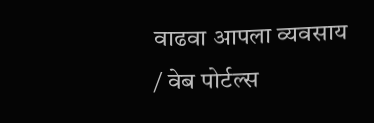वाढवा आपला व्यवसाय / वेब पोर्टल्स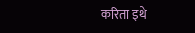करिता इथे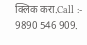क्लिक करा.Call :- 9890 546 909.